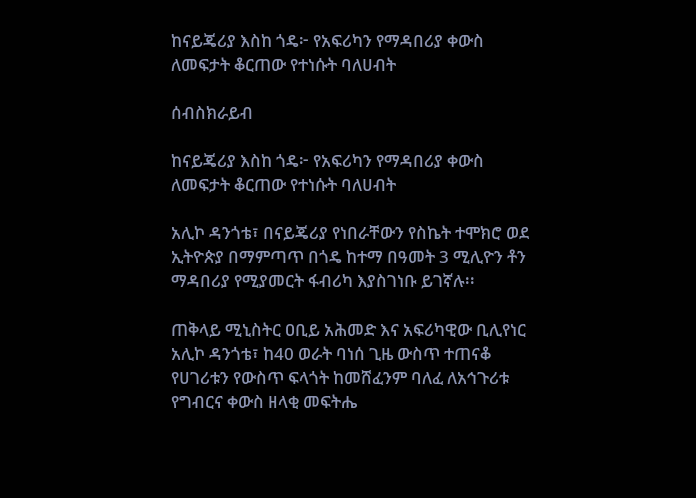ከናይጄሪያ እስከ ጎዴ፦ የአፍሪካን የማዳበሪያ ቀውስ ለመፍታት ቆርጠው የተነሱት ባለሀብት

ሰብስክራይብ

ከናይጄሪያ እስከ ጎዴ፦ የአፍሪካን የማዳበሪያ ቀውስ ለመፍታት ቆርጠው የተነሱት ባለሀብት

አሊኮ ዳንጎቴ፣ በናይጄሪያ የነበራቸውን የስኬት ተሞክሮ ወደ ኢትዮጵያ በማምጣጥ በጎዴ ከተማ በዓመት 3 ሚሊዮን ቶን ማዳበሪያ የሚያመርት ፋብሪካ እያስገነቡ ይገኛሉ፡፡

ጠቅላይ ሚኒስትር ዐቢይ አሕመድ እና አፍሪካዊው ቢሊየነር አሊኮ ዳንጎቴ፣ ከ40 ወራት ባነሰ ጊዜ ውስጥ ተጠናቆ የሀገሪቱን የውስጥ ፍላጎት ከመሸፈንም ባለፈ ለአኅጉሪቱ የግብርና ቀውስ ዘላቂ መፍትሔ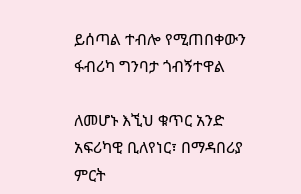ይሰጣል ተብሎ የሚጠበቀውን ፋብሪካ ግንባታ ጎብኝተዋል

ለመሆኑ እኚህ ቁጥር አንድ አፍሪካዊ ቢለየነር፣ በማዳበሪያ ምርት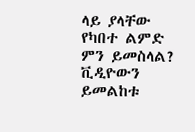ላይ ያላቸው የካበተ ልምድ ምን ይመስላል? ቪዲዮውን ይመልከቱ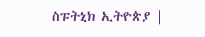ስፑትኒክ ኢትዮጵያ |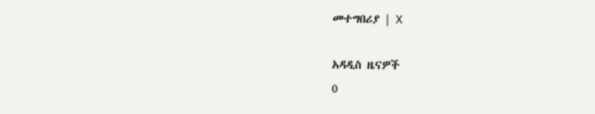መተግበሪያ | X

አዳዲስ ዜናዎች
0